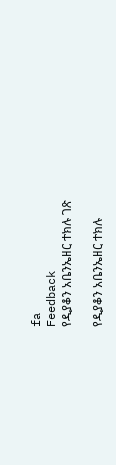fa
Feedback
የዲያቆን አቤንኤዘር ተክሉ ገጽ

የዲያቆን አቤንኤዘር ተክሉ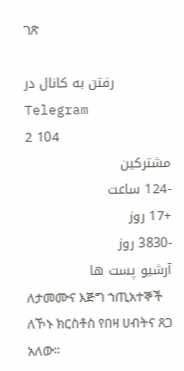ገጽ

رفتن به کانال در Telegram
2 104
مشترکین
-124 ساعت
+17 روز
-3830 روز
آرشیو پست ها
ለታመሙና እጅግ ኀጢአተኞች ለኾኑ ክርስቶስ የበዛ ሀብትና ጸጋ አለው።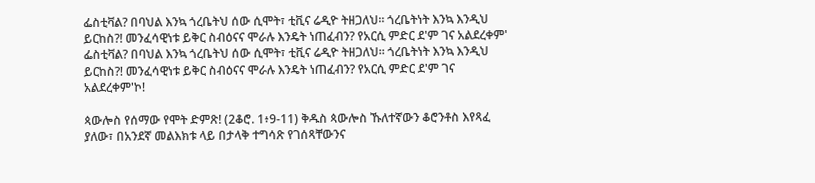ፌስቲቫል? በባህል እንኳ ጎረቤትህ ሰው ሲሞት፣ ቲቪና ሬዲዮ ትዘጋለህ። ጎረቤትነት እንኳ እንዲህ ይርከስ?! መንፈሳዊነቱ ይቅር ስብዕናና ሞራሉ እንዴት ነጠፈብን? የአርሲ ምድር ደ'ም ገና አልደረቀም'
ፌስቲቫል? በባህል እንኳ ጎረቤትህ ሰው ሲሞት፣ ቲቪና ሬዲዮ ትዘጋለህ። ጎረቤትነት እንኳ እንዲህ ይርከስ?! መንፈሳዊነቱ ይቅር ስብዕናና ሞራሉ እንዴት ነጠፈብን? የአርሲ ምድር ደ'ም ገና አልደረቀም'ኮ!

ጳውሎስ የሰማው የሞት ድምጽ! (2ቆሮ. 1፥9-11) ቅዱስ ጳውሎስ ኹለተኛውን ቆሮንቶስ እየጻፈ ያለው፣ በአንደኛ መልእክቱ ላይ በታላቅ ተግሳጽ የገሰጻቸውንና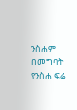ንስሐም በመግባት የንስሐ ፍሬ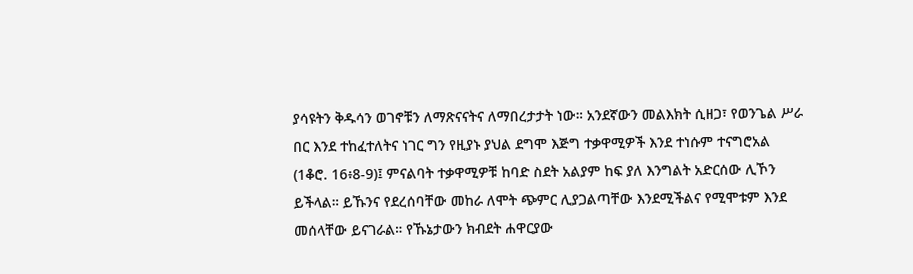ያሳዩትን ቅዱሳን ወገኖቹን ለማጽናናትና ለማበረታታት ነው። አንደኛውን መልእክት ሲዘጋ፣ የወንጌል ሥራ በር እንደ ተከፈተለትና ነገር ግን የዚያኑ ያህል ደግሞ እጅግ ተቃዋሚዎች እንደ ተነሱም ተናግሮአል (1ቆሮ. 16፥8-9)፤ ምናልባት ተቃዋሚዎቹ ከባድ ስደት አልያም ከፍ ያለ እንግልት አድርሰው ሊኾን ይችላል። ይኹንና የደረሰባቸው መከራ ለሞት ጭምር ሊያጋልጣቸው እንደሚችልና የሚሞቱም እንደ መሰላቸው ይናገራል። የኹኔታውን ክብደት ሐዋርያው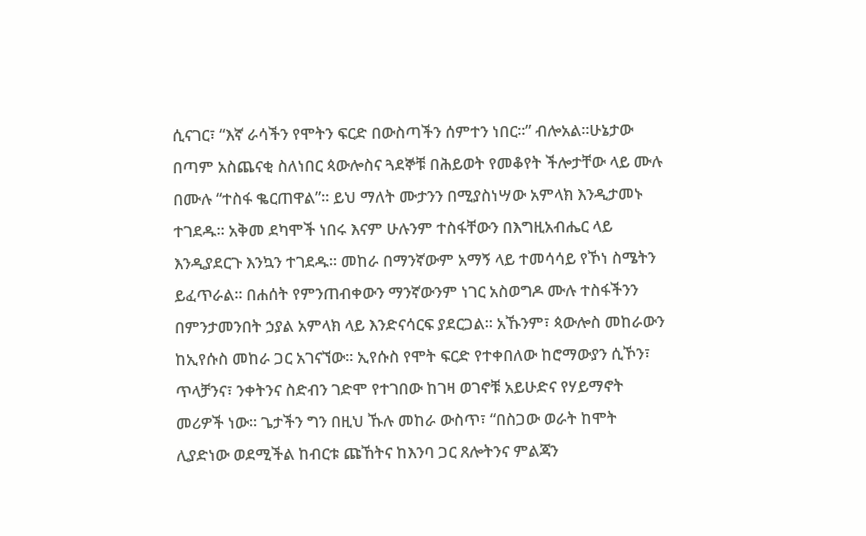ሲናገር፣ “እኛ ራሳችን የሞትን ፍርድ በውስጣችን ሰምተን ነበር።” ብሎአል።ሁኔታው በጣም አስጨናቂ ስለነበር ጳውሎስና ጓደኞቹ በሕይወት የመቆየት ችሎታቸው ላይ ሙሉ በሙሉ “ተስፋ ቈርጠዋል”። ይህ ማለት ሙታንን በሚያስነሣው አምላክ እንዲታመኑ ተገደዱ። አቅመ ደካሞች ነበሩ እናም ሁሉንም ተስፋቸውን በእግዚአብሔር ላይ እንዲያደርጉ እንኳን ተገደዱ። መከራ በማንኛውም አማኝ ላይ ተመሳሳይ የኾነ ስሜትን ይፈጥራል። በሐሰት የምንጠብቀውን ማንኛውንም ነገር አስወግዶ ሙሉ ተስፋችንን በምንታመንበት ኃያል አምላክ ላይ እንድናሳርፍ ያደርጋል። አኹንም፣ ጳውሎስ መከራውን ከኢየሱስ መከራ ጋር አገናኘው። ኢየሱስ የሞት ፍርድ የተቀበለው ከሮማውያን ሲኾን፣ ጥላቻንና፣ ንቀትንና ስድብን ገድሞ የተገበው ከገዛ ወገኖቹ አይሁድና የሃይማኖት መሪዎች ነው። ጌታችን ግን በዚህ ኹሉ መከራ ውስጥ፣ “በስጋው ወራት ከሞት ሊያድነው ወደሚችል ከብርቱ ጩኸትና ከእንባ ጋር ጸሎትንና ምልጃን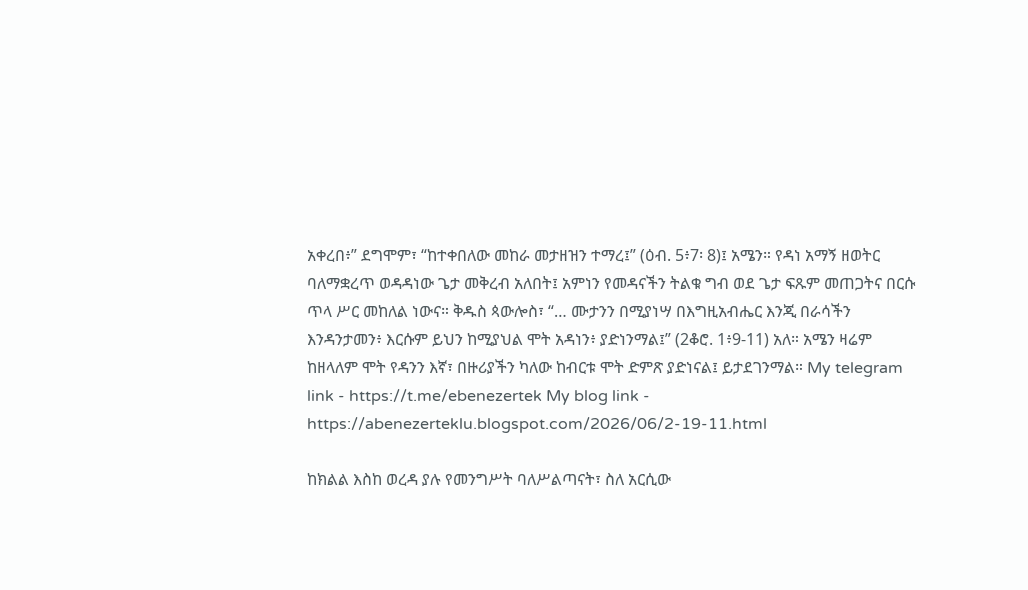አቀረበ፥” ደግሞም፣ “ከተቀበለው መከራ መታዘዝን ተማረ፤” (ዕብ. 5፥7፡ 8)፤ አሜን። የዳነ አማኝ ዘወትር ባለማቋረጥ ወዳዳነው ጌታ መቅረብ አለበት፤ አምነን የመዳናችን ትልቁ ግብ ወደ ጌታ ፍጹም መጠጋትና በርሱ ጥላ ሥር መከለል ነውና። ቅዱስ ጳውሎስ፣ “… ሙታንን በሚያነሣ በእግዚአብሔር እንጂ በራሳችን እንዳንታመን፥ እርሱም ይህን ከሚያህል ሞት አዳነን፥ ያድነንማል፤” (2ቆሮ. 1፥9-11) አለ። አሜን ዛሬም ከዘላለም ሞት የዳንን እኛ፣ በዙሪያችን ካለው ከብርቱ ሞት ድምጽ ያድነናል፤ ይታደገንማል። My telegram link - https://t.me/ebenezertek My blog link - https://abenezerteklu.blogspot.com/2026/06/2-19-11.html

ከክልል እስከ ወረዳ ያሉ የመንግሥት ባለሥልጣናት፣ ስለ አርሲው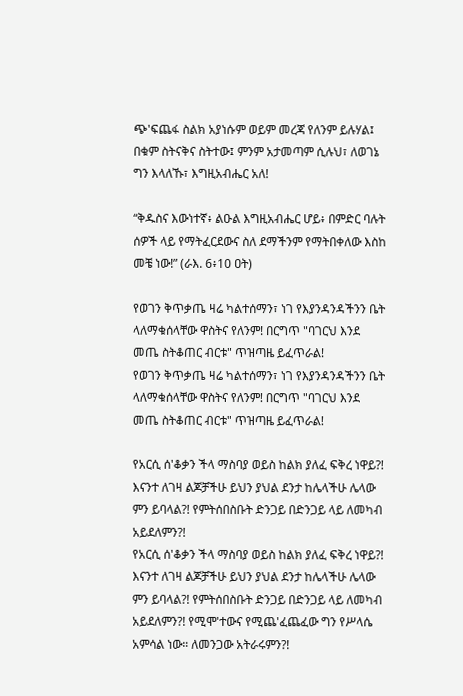ጭ'ፍጨፋ ስልክ አያነሱም ወይም መረጃ የለንም ይሉሃል፤ በቁም ስትናቅና ስትተው፤ ምንም አታመጣም ሲሉህ፣ ለወገኔ ግን እላለኹ፣ እግዚአብሔር አለ!

“ቅዱስና እውነተኛ፥ ልዑል እግዚአብሔር ሆይ፥ በምድር ባሉት ሰዎች ላይ የማትፈርደውና ስለ ደማችንም የማትበቀለው እስከ መቼ ነው!” (ራእ. 6፥10 ዐት)

የወገን ቅጥቃጤ ዛሬ ካልተሰማን፣ ነገ የእያንዳንዳችንን ቤት ላለማቁሰላቸው ዋስትና የለንም! በርግጥ "ባገርህ እንደ መጤ ስትቆጠር ብርቱ" ጥዝጣዜ ይፈጥራል!
የወገን ቅጥቃጤ ዛሬ ካልተሰማን፣ ነገ የእያንዳንዳችንን ቤት ላለማቁሰላቸው ዋስትና የለንም! በርግጥ "ባገርህ እንደ መጤ ስትቆጠር ብርቱ" ጥዝጣዜ ይፈጥራል!

የአርሲ ሰ'ቆቃን ችላ ማስባያ ወይስ ከልክ ያለፈ ፍቅረ ነዋይ?! እናንተ ለገዛ ልጆቻችሁ ይህን ያህል ደንታ ከሌላችሁ ሌላው ምን ይባላል?! የምትሰበስቡት ድንጋይ በድንጋይ ላይ ለመካብ አይደለምን?!
የአርሲ ሰ'ቆቃን ችላ ማስባያ ወይስ ከልክ ያለፈ ፍቅረ ነዋይ?! እናንተ ለገዛ ልጆቻችሁ ይህን ያህል ደንታ ከሌላችሁ ሌላው ምን ይባላል?! የምትሰበስቡት ድንጋይ በድንጋይ ላይ ለመካብ አይደለምን?! የሚሞ'ተውና የሚጨ'ፈጨፈው ግን የሥላሴ አምሳል ነው። ለመንጋው አትራሩምን?!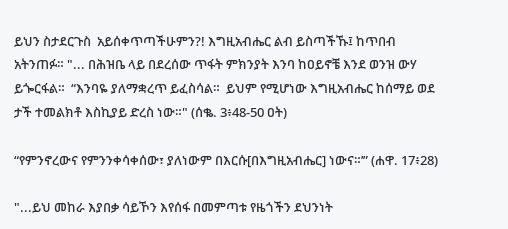ይህን ስታደርጉስ  አይሰቀጥጣችሁምን?! እግዚአብሔር ልብ ይስጣችኹ፤ ከጥበብ አትንጠፉ። "... በሕዝቤ ላይ በደረሰው ጥፋት ምክንያት እንባ ከዐይኖቼ እንደ ወንዝ ውሃ ይጐርፋል።  “እንባዬ ያለማቋረጥ ይፈስሳል።  ይህም የሚሆነው እግዚአብሔር ከሰማይ ወደ ታች ተመልክቶ እስኪያይ ድረስ ነው።" (ሰቈ. 3፥48-50 ዐት)

“የምንኖረውና የምንንቀሳቀሰው፣ ያለነውም በእርሱ[በእግዚአብሔር] ነውና።’” (ሐዋ. 17፥28)

"...ይህ መከራ እያበቃ ሳይኾን እየሰፋ በመምጣቱ የዜጎችን ደህንነት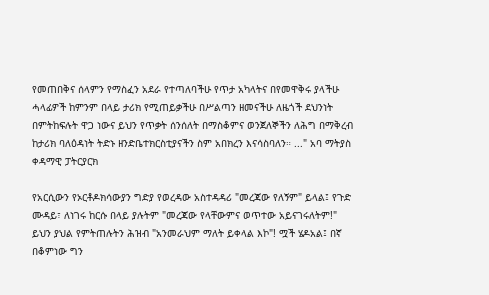የመጠበቅና ሰላምን የማስፈን አደራ የተጣለባችሁ የጥታ አካላትና በየመዋቅሩ ያላችሁ ሓላፊዎች ከምንም በላይ ታሪክ የሚጠይቃችሁ በሥልጣን ዘመናችሁ ለዜጎች ደህንነት በምትከፍሉት ዋጋ ነውና ይህን የጥቃት ሰንሰለት በማስቆምና ወንጀለኞችን ለሕግ በማቅረብ ከታሪክ ባለዕዳነት ትድኑ ዘንድቤተክርስቲያናችን ስም አበክረን እናሳስባለን። ..." አባ ማትያስ ቀዳማዊ ፓትርያርክ

የአርሲውን የኦርቶዶክሳውያን ግድያ የወረዳው አስተዳዳሪ "መረጃው የለኝም" ይላል፤ የጉድ ሙዳይ፣ ለነገሩ ከርሱ በላይ ያሉትም "መረጃው የላቸውምና ወጥተው አይናገሩለትም!" ይህን ያህል የምትጠሉትን ሕዝብ "አንመራህም ማለት ይቀላል እኮ"! ሟች ሄዶአል፤ በኛ በቆምነው ግን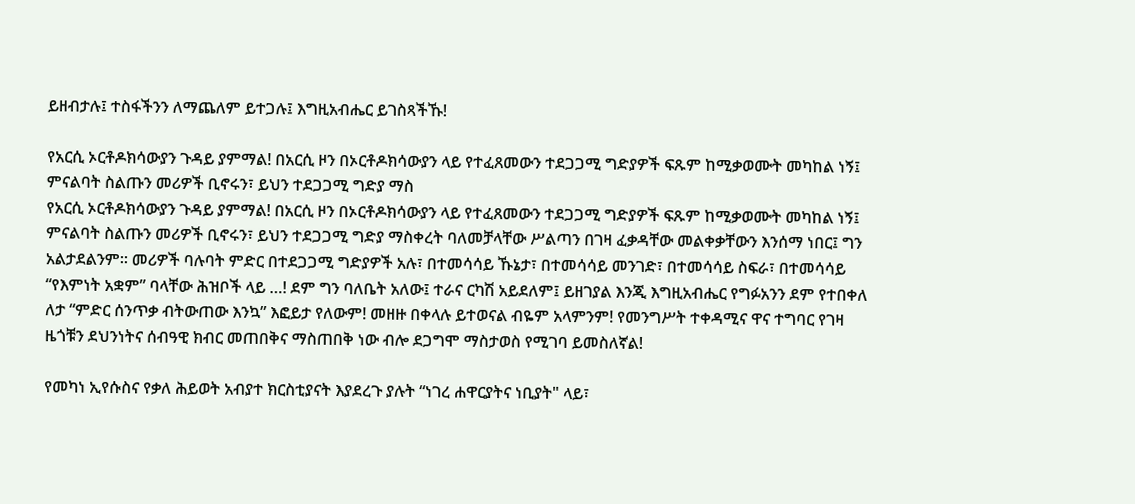ይዘብታሉ፤ ተስፋችንን ለማጨለም ይተጋሉ፤ እግዚአብሔር ይገስጻችኹ!

የአርሲ ኦርቶዶክሳውያን ጉዳይ ያምማል! በአርሲ ዞን በኦርቶዶክሳውያን ላይ የተፈጸመውን ተደጋጋሚ ግድያዎች ፍጹም ከሚቃወሙት መካከል ነኝ፤ ምናልባት ስልጡን መሪዎች ቢኖሩን፣ ይህን ተደጋጋሚ ግድያ ማስ
የአርሲ ኦርቶዶክሳውያን ጉዳይ ያምማል! በአርሲ ዞን በኦርቶዶክሳውያን ላይ የተፈጸመውን ተደጋጋሚ ግድያዎች ፍጹም ከሚቃወሙት መካከል ነኝ፤ ምናልባት ስልጡን መሪዎች ቢኖሩን፣ ይህን ተደጋጋሚ ግድያ ማስቀረት ባለመቻላቸው ሥልጣን በገዛ ፈቃዳቸው መልቀቃቸውን እንሰማ ነበር፤ ግን አልታደልንም፡፡ መሪዎች ባሉባት ምድር በተደጋጋሚ ግድያዎች አሉ፣ በተመሳሳይ ኹኔታ፣ በተመሳሳይ መንገድ፣ በተመሳሳይ ስፍራ፣ በተመሳሳይ “የእምነት አቋም” ባላቸው ሕዝቦች ላይ …! ደም ግን ባለቤት አለው፤ ተራና ርካሽ አይደለም፤ ይዘገያል እንጂ እግዚአብሔር የግፉአንን ደም የተበቀለ ለታ “ምድር ሰንጥቃ ብትውጠው እንኳ” እፎይታ የለውም! መዘዙ በቀላሉ ይተወናል ብዬም አላምንም! የመንግሥት ተቀዳሚና ዋና ተግባር የገዛ ዜጎቹን ደህንነትና ሰብዓዊ ክብር መጠበቅና ማስጠበቅ ነው ብሎ ደጋግሞ ማስታወስ የሚገባ ይመስለኛል!

የመካነ ኢየሱስና የቃለ ሕይወት አብያተ ክርስቲያናት እያደረጉ ያሉት “ነገረ ሐዋርያትና ነቢያት" ላይ፣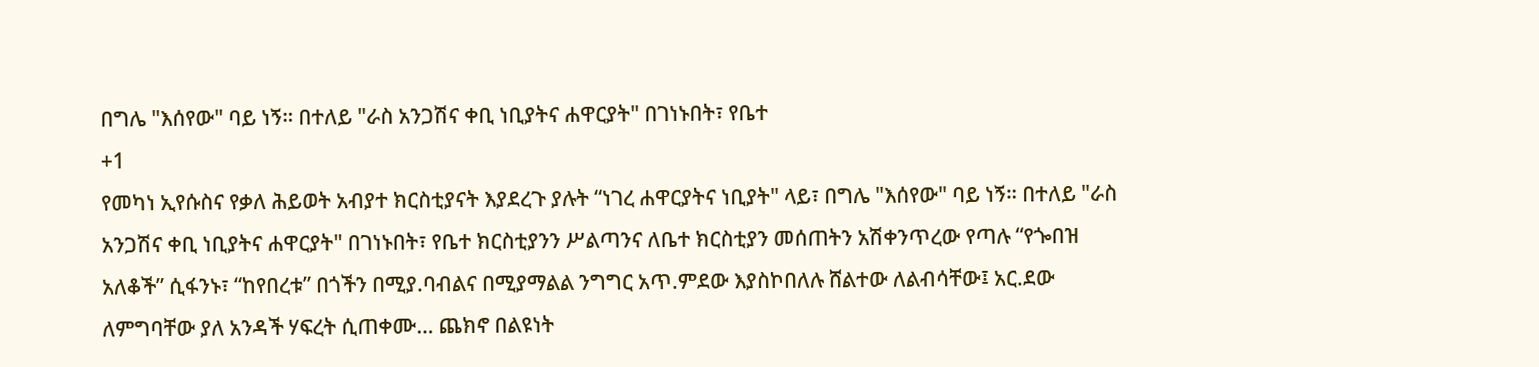በግሌ "እሰየው" ባይ ነኝ። በተለይ "ራስ አንጋሽና ቀቢ ነቢያትና ሐዋርያት" በገነኑበት፣ የቤተ
+1
የመካነ ኢየሱስና የቃለ ሕይወት አብያተ ክርስቲያናት እያደረጉ ያሉት “ነገረ ሐዋርያትና ነቢያት" ላይ፣ በግሌ "እሰየው" ባይ ነኝ። በተለይ "ራስ አንጋሽና ቀቢ ነቢያትና ሐዋርያት" በገነኑበት፣ የቤተ ክርስቲያንን ሥልጣንና ለቤተ ክርስቲያን መሰጠትን አሽቀንጥረው የጣሉ “የጐበዝ አለቆች” ሲፋንኑ፣ “ከየበረቱ” በጎችን በሚያ.ባብልና በሚያማልል ንግግር አጥ.ምደው እያስኮበለሉ ሸልተው ለልብሳቸው፤ አር.ደው ለምግባቸው ያለ አንዳች ሃፍረት ሲጠቀሙ… ጨክኖ በልዩነት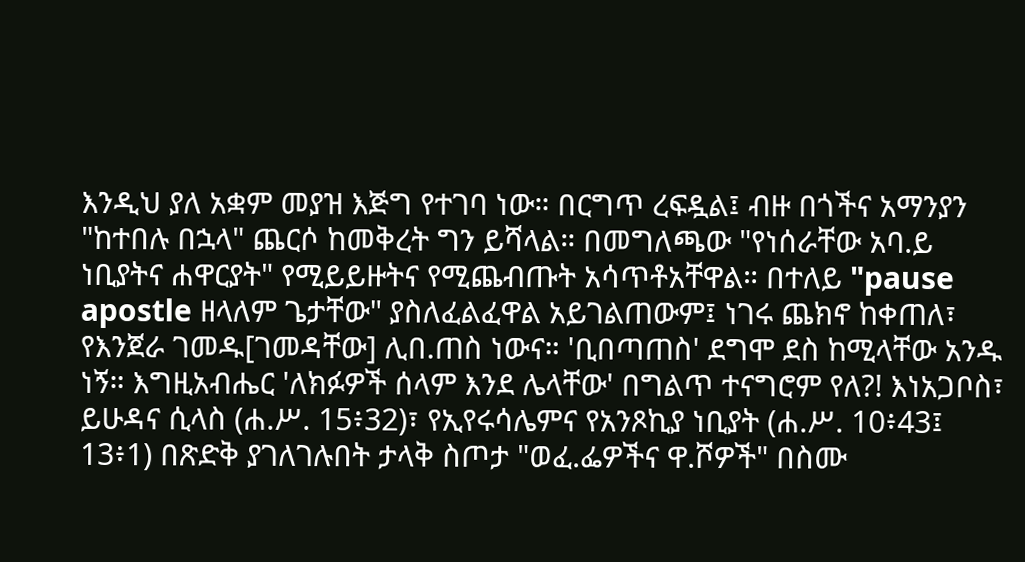እንዲህ ያለ አቋም መያዝ እጅግ የተገባ ነው። በርግጥ ረፍዷል፤ ብዙ በጎችና አማንያን "ከተበሉ በኋላ" ጨርሶ ከመቅረት ግን ይሻላል። በመግለጫው "የነሰራቸው አባ.ይ ነቢያትና ሐዋርያት" የሚይይዙትና የሚጨብጡት አሳጥቶአቸዋል። በተለይ "pause apostle ዘላለም ጌታቸው" ያስለፈልፈዋል አይገልጠውም፤ ነገሩ ጨክኖ ከቀጠለ፣ የእንጀራ ገመዱ[ገመዳቸው] ሊበ.ጠስ ነውና። 'ቢበጣጠስ' ደግሞ ደስ ከሚላቸው አንዱ ነኝ። እግዚአብሔር 'ለክፉዎች ሰላም እንደ ሌላቸው' በግልጥ ተናግሮም የለ?! እነአጋቦስ፣ ይሁዳና ሲላስ (ሐ.ሥ. 15፥32)፣ የኢየሩሳሌምና የአንጾኪያ ነቢያት (ሐ.ሥ. 10፥43፤ 13፥1) በጽድቅ ያገለገሉበት ታላቅ ስጦታ "ወፈ.ፌዎችና ዋ.ሾዎች" በስሙ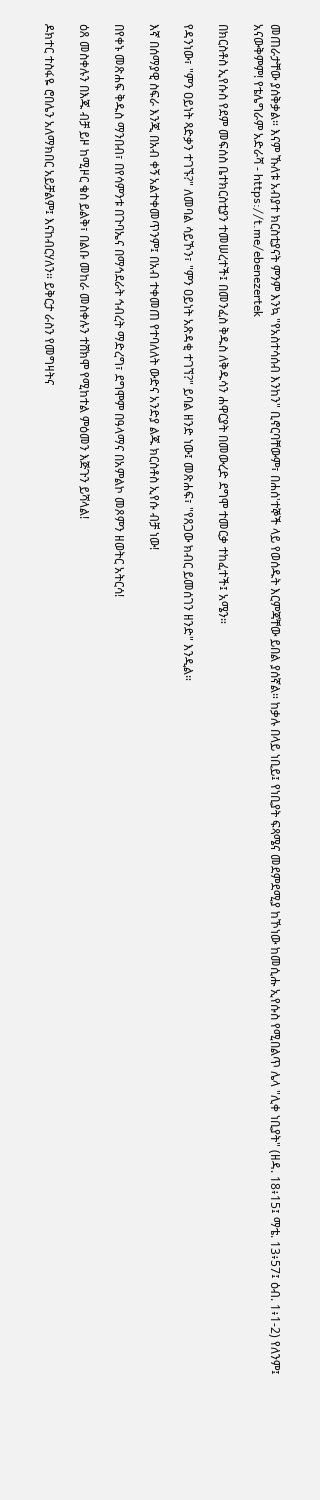መጠራታቸው ያሰቅቃል። እናም ኹለቱ አብያተ ክርስቲያናት ምንም እንኳ "የአስተሳሰብ እንከን" ቢኖርባቸውም፣ በሐሰ'ተኞች ላይ የወሰዱት እርምጃቸው ይበል ያሰኛል። ከቃሉ በላይ ነቢይ፤ የነቢያት ፍጻሜና መደምደሚያ ከኾነው ከመሲሑ ኢየሱስ የሚበልጥ ሌላ "ሊቀ ነቢያት" (ዘዳ. 18፥15፤ ማቴ. 13፥57፤ ዕብ. 1፥1-2) የለንም፤ አናውቅምም! የቴሌግራም አድራሻ - https://t.me/ebenezertek

በክርስቶስ ኢየሱስ የደም መፍሰስ ቤተክርስቲያን ተመሠረተች፤ በመንፈስ ቅዱስ ለቅዱሳን ሐዋርያት በመውረድ ደግሞ ተመርቃ ተከፈተች፤ አሜን።

የዳንነው፣ "ምን ዐይነት ጻድቃን ተገኙ?" ለመባል ሳይኾን፣ "ምን ዐይነት አጽዳቂ ተገኘ?" ይባል ዘንድ ነው፤ መጽሐፍ፣ "የጸጋው ክብር ይመሰገን ዘንድ" እንዲል።

እኛ በሰማያዊ ስፍራ እንጂ በአብ ቀኝ አልተቀመጥንም፤ በአብ ተቀመጠ የተባለለት ውድና አንድያ ልጁ ክርስቶስ ኢየሱ ብቻ ነው!

በየቀኑ መጽሐፍ ቅዱስ ማንበብ፣ በየሳምንቱ በጉባኤና በማኅደራት ኅብረት ማድረግ፣ ደግሞም በዓላማና በአምልኮ መጾምን ዘወትር አትርሳ!

ዕጸ መስቀሉን በእጁ ብቻ ይዞ ከሚዞር ቄስ ይልቅ፣ በልቡ መከራ መስቀሉን ተሸክሞ የሚከተል ምዕመን እጅጉን ይሻላል!

ዶክተር ተስፋዬ ሮበሌን አለማክበር አይቻልም፤ እናከብርሃለን። ይቅርታ ራስን የመግዛትና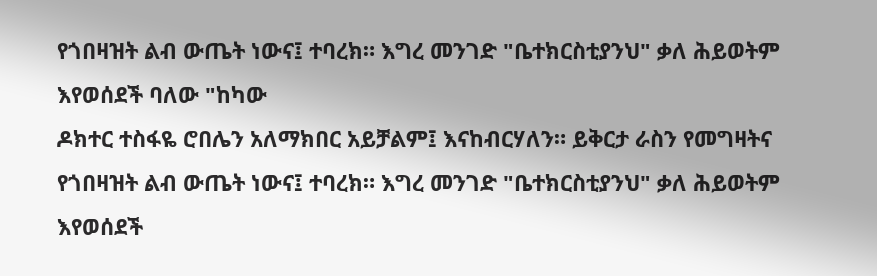የጎበዛዝት ልብ ውጤት ነውና፤ ተባረክ። እግረ መንገድ "ቤተክርስቲያንህ" ቃለ ሕይወትም እየወሰደች ባለው "ከካው
ዶክተር ተስፋዬ ሮበሌን አለማክበር አይቻልም፤ እናከብርሃለን። ይቅርታ ራስን የመግዛትና የጎበዛዝት ልብ ውጤት ነውና፤ ተባረክ። እግረ መንገድ "ቤተክርስቲያንህ" ቃለ ሕይወትም እየወሰደች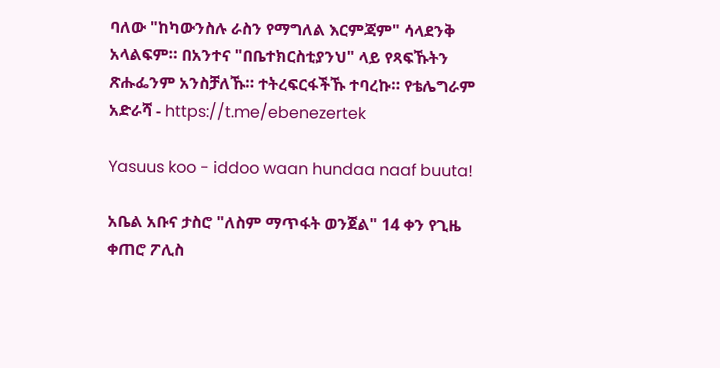ባለው "ከካውንስሉ ራስን የማግለል እርምጃም" ሳላደንቅ አላልፍም። በአንተና "በቤተክርስቲያንህ" ላይ የጻፍኹትን ጽሑፌንም አንስቻለኹ። ተትረፍርፋችኹ ተባረኩ። የቴሌግራም አድራሻ - https://t.me/ebenezertek

Yasuus koo - iddoo waan hundaa naaf buuta!

አቤል አቡና ታስሮ "ለስም ማጥፋት ወንጀል" 14 ቀን የጊዜ ቀጠሮ ፖሊስ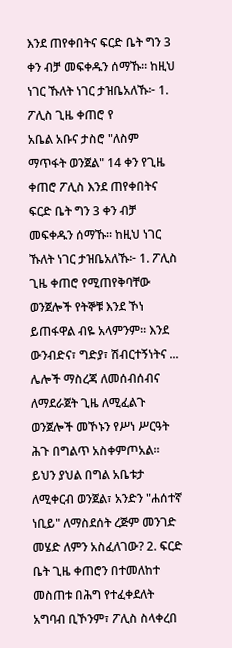እንደ ጠየቀበትና ፍርድ ቤት ግን 3 ቀን ብቻ መፍቀዱን ሰማኹ። ከዚህ ነገር ኹለት ነገር ታዝቤአለኹ፦ 1. ፖሊስ ጊዜ ቀጠሮ የ
አቤል አቡና ታስሮ "ለስም ማጥፋት ወንጀል" 14 ቀን የጊዜ ቀጠሮ ፖሊስ እንደ ጠየቀበትና ፍርድ ቤት ግን 3 ቀን ብቻ መፍቀዱን ሰማኹ። ከዚህ ነገር ኹለት ነገር ታዝቤአለኹ፦ 1. ፖሊስ ጊዜ ቀጠሮ የሚጠየቅባቸው ወንጀሎች የትኞቹ እንደ ኾነ ይጠፋዋል ብዬ አላምንም። እንደ ውንብድና፣ ግድያ፣ ሽብርተኝነትና ... ሌሎች ማስረጃ ለመሰብሰብና ለማደራጀት ጊዜ ለሚፈልጉ ወንጀሎች መኾኑን የሥነ ሥርዓት ሕጉ በግልጥ አስቀምጦአል። ይህን ያህል በግል አቤቱታ ለሚቀርብ ወንጀል፣ አንድን "ሐሰተኛ ነቢይ" ለማስደሰት ረጅም መንገድ መሄድ ለምን አስፈለገው? 2. ፍርድ ቤት ጊዜ ቀጠሮን በተመለከተ መስጠቱ በሕግ የተፈቀደለት አግባብ ቢኾንም፣ ፖሊስ ስላቀረበ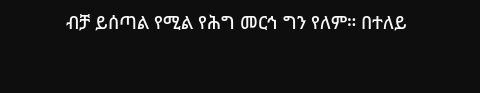ብቻ ይሰጣል የሚል የሕግ መርኅ ግን የለም። በተለይ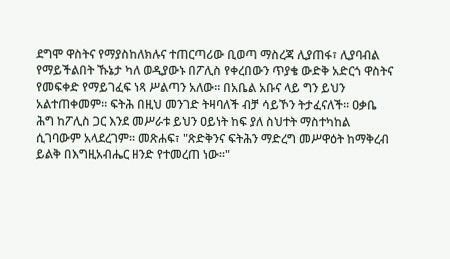ደግሞ ዋስትና የማያስከለክሉና ተጠርጣሪው ቢወጣ ማስረጃ ሊያጠፋ፣ ሊያባብል የማይችልበት ኹኔታ ካለ ወዲያውኑ በፖሊስ የቀረበውን ጥያቄ ውድቅ አድርጎ ዋስትና የመፍቀድ የማይገፈፍ ነጻ ሥልጣን አለው። በአቤል አቡና ላይ ግን ይህን አልተጠቀመም። ፍትሕ በዚህ መንገድ ትዛባለች ብቻ ሳይኾን ትታፈናለች። ዐቃቤ ሕግ ከፖሊስ ጋር እንደ መሥራቱ ይህን ዐይነት ከፍ ያለ ስህተት ማስተካከል ሲገባውም አላደረገም። መጽሐፍ፣ "ጽድቅንና ፍትሕን ማድረግ መሥዋዕት ከማቅረብ ይልቅ በእግዚአብሔር ዘንድ የተመረጠ ነው።"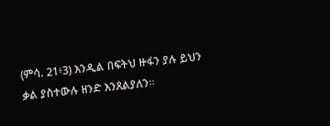(ምሳ. 21፥3) እንዲል በፍትህ ዙፋን ያሉ ይህን ቃል ያስተውሉ ዘንድ እንጸልያለን።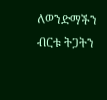ለወንድማችን ብርቱ ትጋትን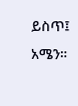ይስጥ፤ አሜን።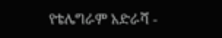የቴሌግራም አድራሻ -